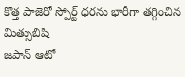కొత్త పాజెరో స్పోర్ట్ ధరను భారీగా తగ్గించిన మిత్సుబిషి
జపాన్ ఆటో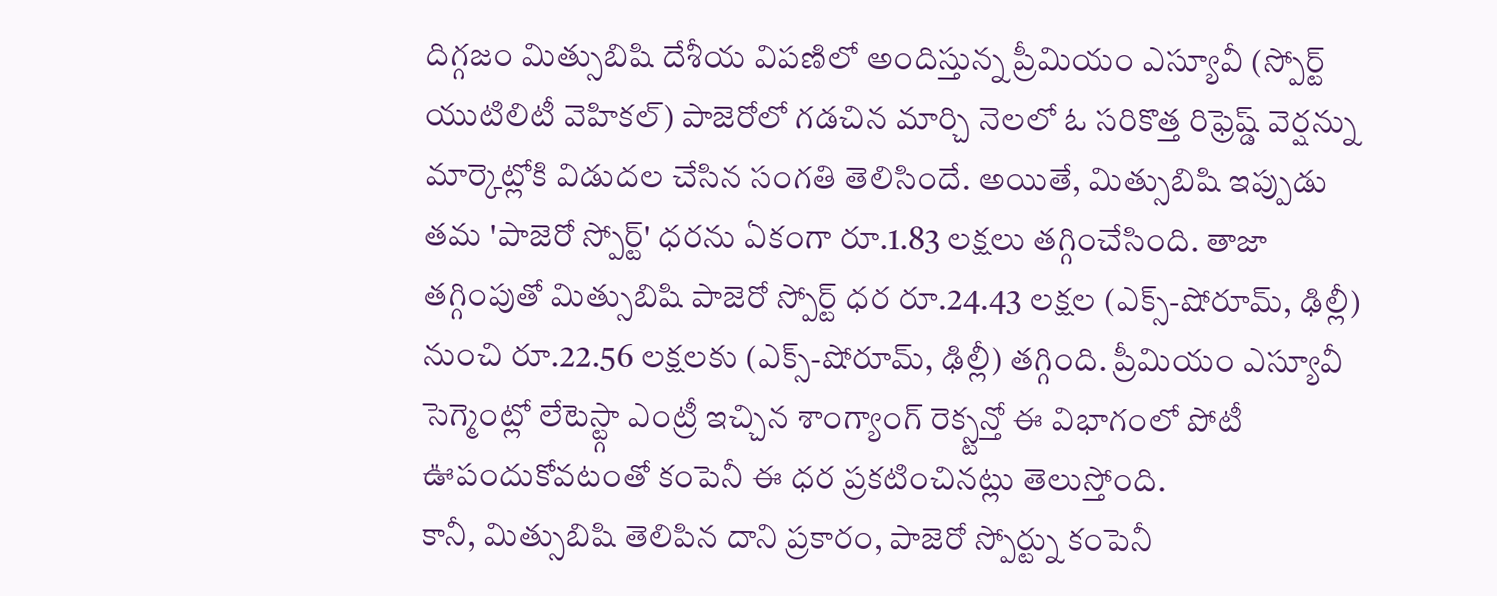దిగ్గజం మిత్సుబిషి దేశీయ విపణిలో అందిస్తున్న ప్రీమియం ఎస్యూవీ (స్పోర్ట్ యుటిలిటీ వెహికల్) పాజెరోలో గడచిన మార్చి నెలలో ఓ సరికొత్త రిఫ్రెష్డ్ వెర్షన్ను మార్కెట్లోకి విడుదల చేసిన సంగతి తెలిసిందే. అయితే, మిత్సుబిషి ఇప్పుడు తమ 'పాజెరో స్పోర్ట్' ధరను ఏకంగా రూ.1.83 లక్షలు తగ్గించేసింది. తాజా తగ్గింపుతో మిత్సుబిషి పాజెరో స్పోర్ట్ ధర రూ.24.43 లక్షల (ఎక్స్-షోరూమ్, ఢిల్లీ) నుంచి రూ.22.56 లక్షలకు (ఎక్స్-షోరూమ్, ఢిల్లీ) తగ్గింది. ప్రీమియం ఎస్యూవీ సెగ్మెంట్లో లేటెస్ట్గా ఎంట్రీ ఇచ్చిన శాంగ్యాంగ్ రెక్స్టన్తో ఈ విభాగంలో పోటీ ఊపందుకోవటంతో కంపెనీ ఈ ధర ప్రకటించినట్లు తెలుస్తోంది.
కానీ, మిత్సుబిషి తెలిపిన దాని ప్రకారం, పాజెరో స్పోర్ట్ను కంపెనీ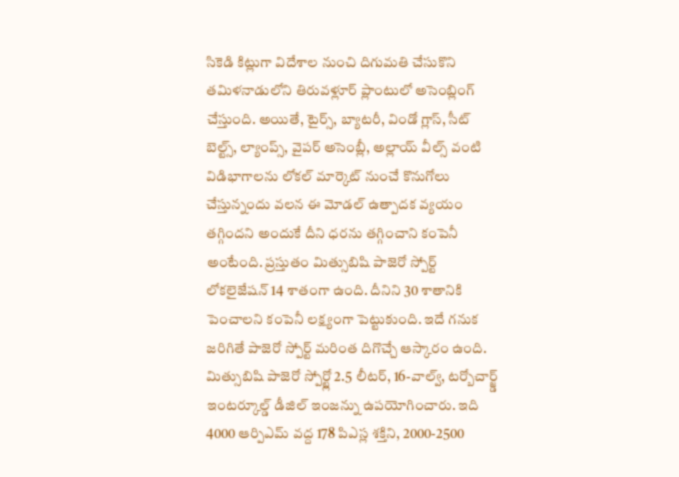సికెడి కిట్లుగా విదేశాల నుంచి దిగుమతి చేసుకొని తమిళనాడులోని తిరువళ్లూర్ ప్లాంటులో అసెంబ్లింగ్ చేస్తుంది. అయితే, టైర్స్, బ్యాటరీ, విండో గ్లాస్, సీట్ బెల్ట్స్, ల్యాంప్స్, వైపర్ అసెంబ్లీ, అల్లాయ్ వీల్స్ వంటి విడిభాగాలను లోకల్ మార్కెట్ నుంచే కొనుగోలు చేస్తున్నందు వలన ఈ మోడల్ ఉత్పాదక వ్యయం తగ్గిందని అందుకే దీని ధరను తగ్గించాని కంపెనీ అంటేంది. ప్రస్తుతం మిత్సుబిషి పాజెరో స్పోర్ట్ లోకలైజేషన్ 14 శాతంగా ఉంది. దీనిని 30 శాతానికి పెంచాలని కంపెనీ లక్ష్యంగా పెట్టుకుంది. ఇదే గనుక జరిగితే పాజెరో స్పోర్ట్ మరింత దిగొచ్చే ఆస్కారం ఉంది.
మిత్సుబిషి పాజెరో స్పోర్ట్లో 2.5 లీటర్, 16-వాల్వ్, టర్బోచార్జ్డ్ ఇంటర్కూల్డ్ డీజిల్ ఇంజన్ను ఉపయోగించారు. ఇది 4000 ఆర్పిఎమ్ వద్ద 178 పిఎస్ల శక్తిని, 2000-2500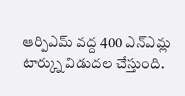ఆర్పిఎమ్ వద్ద 400 ఎన్ఎమ్ల టార్క్ను విడుదల చేస్తుంది.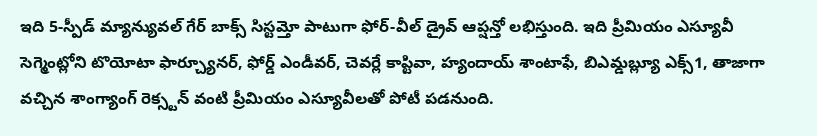ఇది 5-స్పీడ్ మ్యాన్యువల్ గేర్ బాక్స్ సిస్టమ్తో పాటుగా ఫోర్-వీల్ డ్రైవ్ ఆప్షన్తో లభిస్తుంది. ఇది ప్రీమియం ఎస్యూవీ సెగ్మెంట్లోని టొయోటా ఫార్చ్యూనర్, ఫోర్డ్ ఎండీవర్, చెవర్లే కాప్టివా, హ్యందాయ్ శాంటాఫే, బిఎమ్డబ్ల్యూ ఎక్స్1, తాజాగా వచ్చిన శాంగ్యాంగ్ రెక్స్టన్ వంటి ప్రీమియం ఎస్యూవీలతో పోటీ పడనుంది.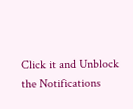Click it and Unblock the Notifications